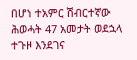በሆነ ተአምር ሽብርተኛው ሕወሓት 47 አመታት ወደኋላ ተጉዞ እንደገና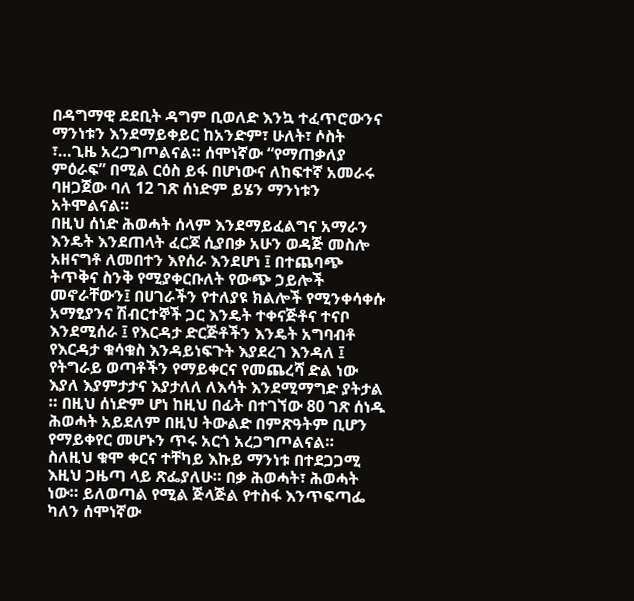በዳግማዊ ደደቢት ዳግም ቢወለድ እንኳ ተፈጥሮውንና ማንነቱን እንደማይቀይር ከአንድም፣ ሁለት፣ ሶስት ፣…ጊዜ አረጋግጦልናል። ሰሞነኛው “የማጠቃለያ ምዕራፍ” በሚል ርዕስ ይፋ በሆነውና ለከፍተኛ አመራሩ ባዘጋጀው ባለ 12 ገጽ ሰነድም ይሄን ማንነቱን አትሞልናል።
በዚህ ሰነድ ሕወሓት ሰላም እንደማይፈልግና አማራን እንዴት እንደጠላት ፈርጆ ሲያበቃ አሁን ወዳጅ መስሎ አዘናግቶ ለመበተን እየሰራ እንደሆነ ፤ በተጨባጭ ትጥቅና ስንቅ የሚያቀርቡለት የውጭ ኃይሎች መኖራቸውን፤ በሀገራችን የተለያዩ ክልሎች የሚንቀሳቀሱ አማፂያንና ሽብርተኞች ጋር እንዴት ተቀናጅቶና ተናቦ እንደሚሰራ ፤ የእርዳታ ድርጅቶችን እንዴት አግባብቶ የእርዳታ ቁሳቁስ እንዳይነፍጉት እያደረገ እንዳለ ፤ የትግራይ ወጣቶችን የማይቀርና የመጨረሻ ድል ነው እያለ እያምታታና እያታለለ ለእሳት እንደሚማግድ ያትታል ። በዚህ ሰነድም ሆነ ከዚህ በፊት በተገኘው 80 ገጽ ሰነዱ ሕወሓት አይደለም በዚህ ትውልድ በምጽዓትም ቢሆን የማይቀየር መሆኑን ጥሩ አርጎ አረጋግጦልናል።
ስለዚህ ቁሞ ቀርና ተቸካይ እኩይ ማንነቱ በተደጋጋሚ እዚህ ጋዜጣ ላይ ጽፌያለሁ። በቃ ሕወሓት፣ ሕወሓት ነው። ይለወጣል የሚል ጅላጅል የተስፋ እንጥፍጣፌ ካለን ሰሞነኛው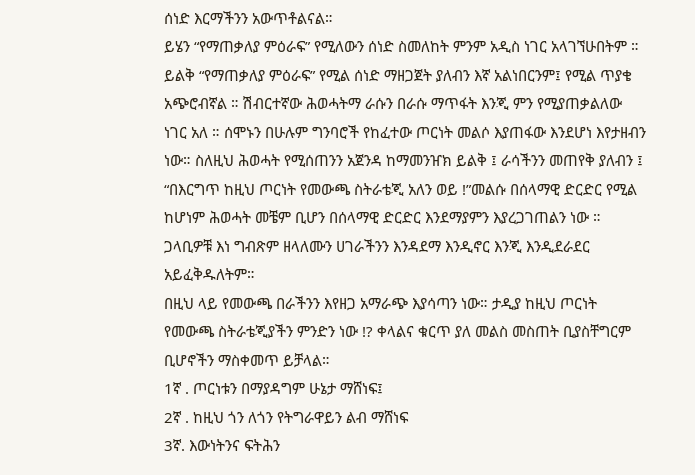ሰነድ እርማችንን አውጥቶልናል።
ይሄን “የማጠቃለያ ምዕራፍ” የሚለውን ሰነድ ስመለከት ምንም አዲስ ነገር አላገኘሁበትም ። ይልቅ “የማጠቃለያ ምዕራፍ” የሚል ሰነድ ማዘጋጀት ያለብን እኛ አልነበርንም፤ የሚል ጥያቄ አጭሮብኛል ። ሽብርተኛው ሕወሓትማ ራሱን በራሱ ማጥፋት እንጂ ምን የሚያጠቃልለው ነገር አለ ። ሰሞኑን በሁሉም ግንባሮች የከፈተው ጦርነት መልሶ እያጠፋው እንደሆነ እየታዘብን ነው። ስለዚህ ሕወሓት የሚሰጠንን አጀንዳ ከማመንዠክ ይልቅ ፤ ራሳችንን መጠየቅ ያለብን ፤ “በእርግጥ ከዚህ ጦርነት የመውጫ ስትራቴጂ አለን ወይ !”መልሱ በሰላማዊ ድርድር የሚል ከሆነም ሕወሓት መቼም ቢሆን በሰላማዊ ድርድር እንደማያምን እያረጋገጠልን ነው ። ጋላቢዎቹ እነ ግብጽም ዘላለሙን ሀገራችንን እንዳደማ እንዲኖር እንጂ እንዲደራደር አይፈቅዱለትም።
በዚህ ላይ የመውጫ በራችንን እየዘጋ አማራጭ እያሳጣን ነው። ታዲያ ከዚህ ጦርነት የመውጫ ስትራቴጂያችን ምንድን ነው !? ቀላልና ቁርጥ ያለ መልስ መስጠት ቢያስቸግርም ቢሆኖችን ማስቀመጥ ይቻላል።
1ኛ . ጦርነቱን በማያዳግም ሁኔታ ማሸነፍ፤
2ኛ . ከዚህ ጎን ለጎን የትግራዋይን ልብ ማሸነፍ
3ኛ. እውነትንና ፍትሕን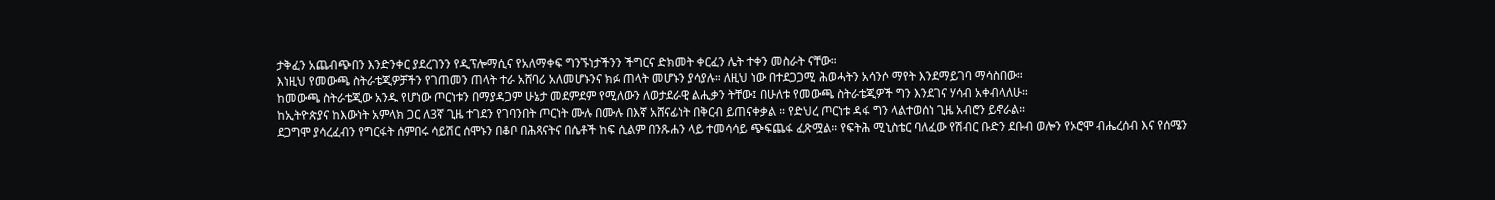ታቅፈን አጨብጭበን እንድንቀር ያደረገንን የዲፕሎማሲና የአለማቀፍ ግንኙነታችንን ችግርና ድክመት ቀርፈን ሌት ተቀን መስራት ናቸው።
እነዚህ የመውጫ ስትራቴጂዎቻችን የገጠመን ጠላት ተራ አሸባሪ አለመሆኑንና ክፉ ጠላት መሆኑን ያሳያሉ። ለዚህ ነው በተደጋጋሚ ሕወሓትን አሳንሶ ማየት እንደማይገባ ማሳስበው።
ከመውጫ ስትራቴጂው አንዱ የሆነው ጦርነቱን በማያዳጋም ሁኔታ መደምደም የሚለውን ለወታደራዊ ልሒቃን ትቸው፤ በሁለቱ የመውጫ ስትራቴጂዎች ግን እንደገና ሃሳብ አቀብላለሁ።
ከኢትዮጵያና ከእውነት አምላክ ጋር ለ3ኛ ጊዜ ተገደን የገባንበት ጦርነት ሙሉ በሙሉ በእኛ አሸናፊነት በቅርብ ይጠናቀቃል ። የድህረ ጦርነቱ ዳፋ ግን ላልተወሰነ ጊዜ አብሮን ይኖራል።
ደጋግሞ ያሳረፈብን የግርፋት ሰምበሩ ሳይሽር ሰሞኑን በቆቦ በሕጻናትና በሴቶች ከፍ ሲልም በንጹሐን ላይ ተመሳሳይ ጭፍጨፋ ፈጽሟል። የፍትሕ ሚኒስቴር ባለፈው የሽብር ቡድን ደቡብ ወሎን የኦሮሞ ብሔረሰብ እና የሰሜን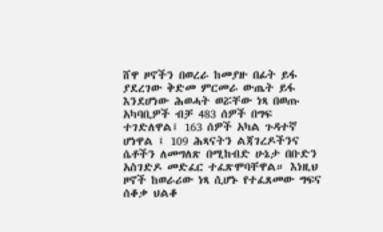ሸዋ ዞኖችን በወረራ ከመያዙ በፊት ይፋ ያደረገው ቅድመ ምርመራ ውጤት ይፋ እንደሆነው ሕወሓት ወሯቸው ነጻ በወጡ አካባቢዎች ብቻ 483 ሰዎች በግፍ ተገድለዋል፤ 163 ሰዎች አካል ጉዳተኛ ሆነዋል ፤ 109 ሕጻናትን ልጃገረዶችንና ሴቶችን ለመግለጽ በሚከብድ ሁኔታ በቡድን አስገድዶ መድፈር ተፈጽሞባቸዋል። እነዚህ ዞኖች ከወራሪው ነጻ ሲሆኑ የተፈጸመው ግፍና ሰቆቃ ህልቆ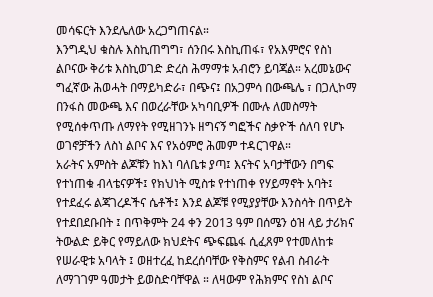መሳፍርት እንደሌለው አረጋግጠናል።
እንግዲህ ቁስሉ እስኪጠግግ፣ ሰንበሩ እስኪጠፋ፣ የአእምሮና የስነ ልቦናው ቅሪቱ እስኪወገድ ድረስ ሕማማቱ አብሮን ይባጃል። አረመኔውና ግፈኛው ሕወሓት በማይካድራ፣ በጭና፤ በአጋምሳ በውጫሌ ፣ በጋሊኮማ በንፋስ መውጫ እና በወረራቸው አካባቢዎች በሙሉ ለመስማት የሚሰቀጥጡ ለማየት የሚዘገንኑ ዘግናኝ ግፎችና ስቃዮች ሰለባ የሆኑ ወገኖቻችን ለስነ ልቦና እና የአዕምሮ ሕመም ተዳርገዋል።
አራትና አምስት ልጆቹን ከእነ ባለቤቱ ያጣ፤ እናትና አባታቸውን በግፍ የተነጠቁ ብላቴናዎች፤ የክህነት ሚስቱ የተነጠቀ የሃይማኖት አባት፤ የተደፈሩ ልጃገረዶችና ሴቶች፤ እንደ ልጆቹ የሚያያቸው እንስሳት በጥይት የተደበደቡበት ፤ በጥቅምት 24 ቀን 2013 ዓም በሰሜን ዕዝ ላይ ታሪክና ትውልድ ይቅር የማይለው ክህደትና ጭፍጨፋ ሲፈጸም የተመለከቱ የሠራዊቱ አባላት ፤ ወዘተረፈ ከደረሰባቸው የቅስምና የልብ ስብራት ለማገገም ዓመታት ይወስድባቸዋል ። ለዛውም የሕክምና የስነ ልቦና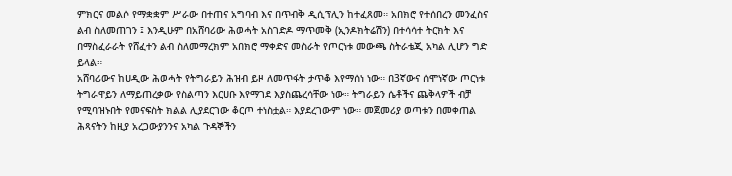ምክርና መልሶ የማቋቋም ሥራው በተጠና አግባብ እና በጥብቅ ዲሲፕሊን ከተፈጸመ። አበክሮ የተሰበረን መንፈስና ልብ ስለመጠገን ፤ እንዲሁም በአሸባሪው ሕወሓት አስገድዶ ማጥመቅ (ኢንዶክትሬሽን) በተሳሳተ ትርክት እና በማስፈራራት የሸፈተን ልብ ስለመማረክም አበክሮ ማቀድና መስራት የጦርነቱ መውጫ ስትራቴጂ አካል ሊሆን ግድ ይላል።
አሸባሪውና ከሀዲው ሕወሓት የትግራይን ሕዝብ ይዞ ለመጥፋት ታጥቆ እየማሰነ ነው። በ3ኛውና ሰሞነኛው ጦርነቱ ትግራዋይን ለማይጠረቃው የስልጣን እርሀቡ እየማገደ እያስጨረሳቸው ነው። ትግራይን ሴቶችና ጨቅላዎች ብቻ የሚባዝኑበት የመናፍስት ክልል ሊያደርገው ቆርጦ ተነስቷል። እያደረገውም ነው። መጀመሪያ ወጣቱን በመቀጠል ሕጻናትን ከዚያ አረጋውያንንና አካል ጉዳኞችን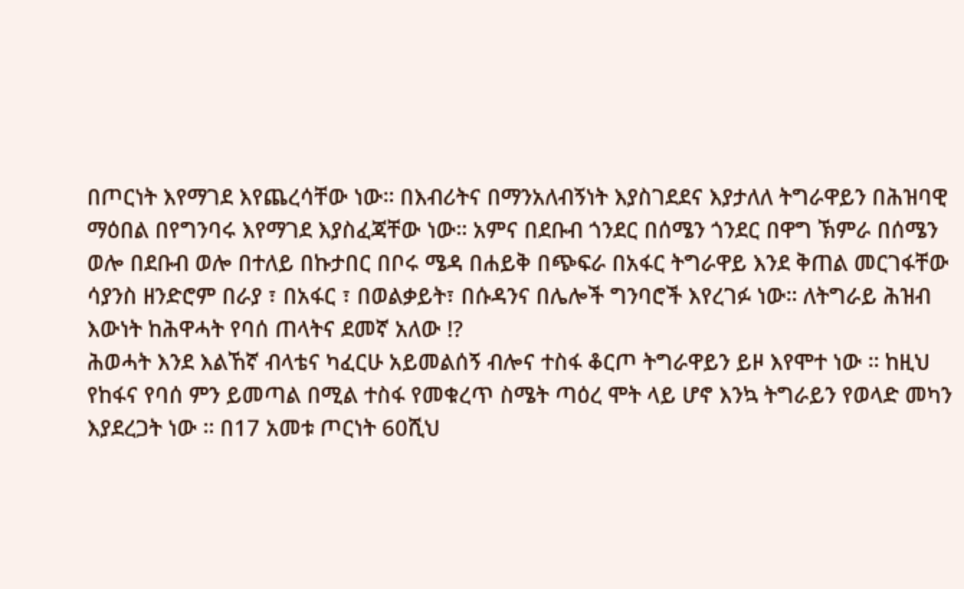በጦርነት እየማገደ እየጨረሳቸው ነው። በእብሪትና በማንአለብኝነት እያስገደደና እያታለለ ትግራዋይን በሕዝባዊ ማዕበል በየግንባሩ እየማገደ እያስፈጃቸው ነው። አምና በደቡብ ጎንደር በሰሜን ጎንደር በዋግ ኽምራ በሰሜን ወሎ በደቡብ ወሎ በተለይ በኩታበር በቦሩ ሜዳ በሐይቅ በጭፍራ በአፋር ትግራዋይ እንደ ቅጠል መርገፋቸው ሳያንስ ዘንድሮም በራያ ፣ በአፋር ፣ በወልቃይት፣ በሱዳንና በሌሎች ግንባሮች እየረገፉ ነው። ለትግራይ ሕዝብ እውነት ከሕዋሓት የባሰ ጠላትና ደመኛ አለው !?
ሕወሓት እንደ እልኸኛ ብላቴና ካፈርሁ አይመልሰኝ ብሎና ተስፋ ቆርጦ ትግራዋይን ይዞ እየሞተ ነው ። ከዚህ የከፋና የባሰ ምን ይመጣል በሚል ተስፋ የመቁረጥ ስሜት ጣዕረ ሞት ላይ ሆኖ እንኳ ትግራይን የወላድ መካን እያደረጋት ነው ። በ17 አመቱ ጦርነት 60ሺህ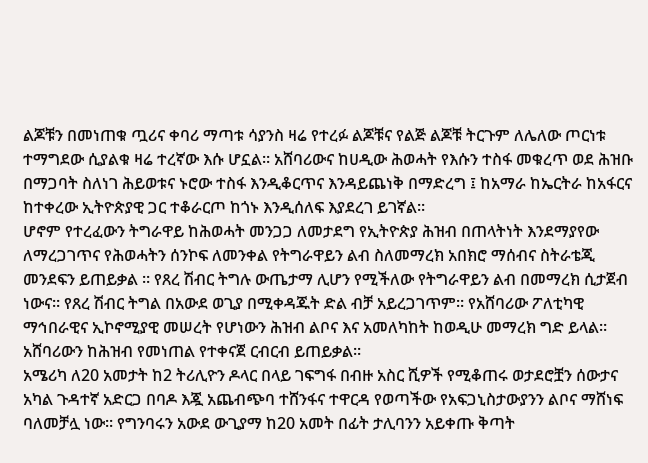ልጆቹን በመነጠቁ ጧሪና ቀባሪ ማጣቱ ሳያንስ ዛሬ የተረፉ ልጆቹና የልጅ ልጆቹ ትርጉም ለሌለው ጦርነቱ ተማግደው ሲያልቁ ዛሬ ተረኛው እሱ ሆኗል። አሸባሪውና ከሀዲው ሕወሓት የእሱን ተስፋ መቁረጥ ወደ ሕዝቡ በማጋባት ስለነገ ሕይወቱና ኑሮው ተስፋ እንዲቆርጥና እንዳይጨነቅ በማድረግ ፤ ከአማራ ከኤርትራ ከአፋርና ከተቀረው ኢትዮጵያዊ ጋር ተቆራርጦ ከጎኑ እንዲሰለፍ እያደረገ ይገኛል።
ሆኖም የተረፈውን ትግራዋይ ከሕወሓት መንጋጋ ለመታደግ የኢትዮጵያ ሕዝብ በጠላትነት እንደማያየው ለማረጋገጥና የሕወሓትን ሰንኮፍ ለመንቀል የትግራዋይን ልብ ስለመማረክ አበክሮ ማሰብና ስትራቴጂ መንደፍን ይጠይቃል ። የጸረ ሽብር ትግሉ ውጤታማ ሊሆን የሚችለው የትግራዋይን ልብ በመማረክ ሲታጀብ ነውና። የጸረ ሽብር ትግል በአውደ ወጊያ በሚቀዳጁት ድል ብቻ አይረጋገጥም። የአሸባሪው ፖለቲካዊ ማኅበራዊና ኢኮኖሚያዊ መሠረት የሆነውን ሕዝብ ልቦና እና አመለካከት ከወዲሁ መማረክ ግድ ይላል። አሸባሪውን ከሕዝብ የመነጠል የተቀናጀ ርብርብ ይጠይቃል።
አሜሪካ ለ20 አመታት ከ2 ትሪሊዮን ዶላር በላይ ገፍግፋ በብዙ አስር ሺዎች የሚቆጠሩ ወታደሮቿን ሰውታና አካል ጉዳተኛ አድርጋ በባዶ እጇ አጨብጭባ ተሸንፋና ተዋርዳ የወጣችው የአፍጋኒስታውያንን ልቦና ማሸነፍ ባለመቻሏ ነው። የግንባሩን አውደ ውጊያማ ከ20 አመት በፊት ታሊባንን አይቀጡ ቅጣት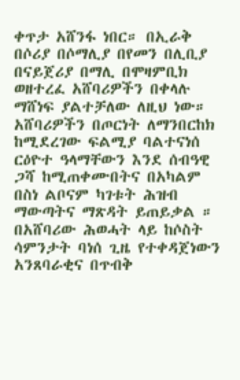ቀጥታ አሸንፋ ነበር። በኢራቅ በሶሪያ በሶማሊያ በየመን በሊቢያ በናይጀሪያ በማሊ በሞዛምቢክ ወዘተረፈ አሸባሪዎችን በቀላሉ ማሸነፍ ያልተቻለው ለዚህ ነው። አሸባሪዎችን በጦርነት ለማንበርከክ ከሚደረገው ፍልሚያ ባልተናነሰ ርዕዮተ ዓላማቸውን እንደ ሰብዓዊ ጋሻ ከሚጠቀሙበትና በአካልም በስነ ልቦናም ካገቱት ሕዝብ ማውጣትና ማጽዳት ይጠይቃል ።
በአሸባሪው ሕወሓት ላይ ከሶስት ሳምንታት ባነሰ ጊዜ የተቀዳጀነውን አንጸባራቂና በጥብቅ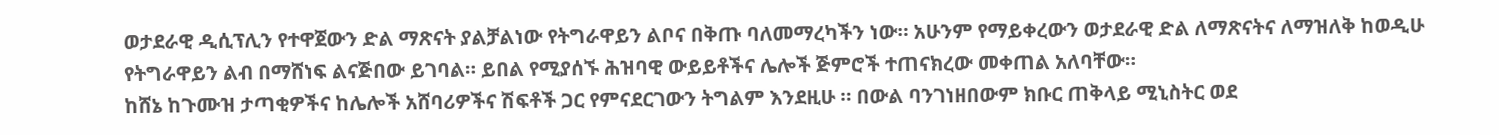ወታደራዊ ዲሲፕሊን የተዋጀውን ድል ማጽናት ያልቻልነው የትግራዋይን ልቦና በቅጡ ባለመማረካችን ነው። አሁንም የማይቀረውን ወታደራዊ ድል ለማጽናትና ለማዝለቅ ከወዲሁ የትግራዋይን ልብ በማሸነፍ ልናጅበው ይገባል። ይበል የሚያሰኙ ሕዝባዊ ውይይቶችና ሌሎች ጅምሮች ተጠናክረው መቀጠል አለባቸው።
ከሸኔ ከጉሙዝ ታጣቂዎችና ከሌሎች አሸባሪዎችና ሽፍቶች ጋር የምናደርገውን ትግልም እንደዚሁ ። በውል ባንገነዘበውም ክቡር ጠቅላይ ሚኒስትር ወደ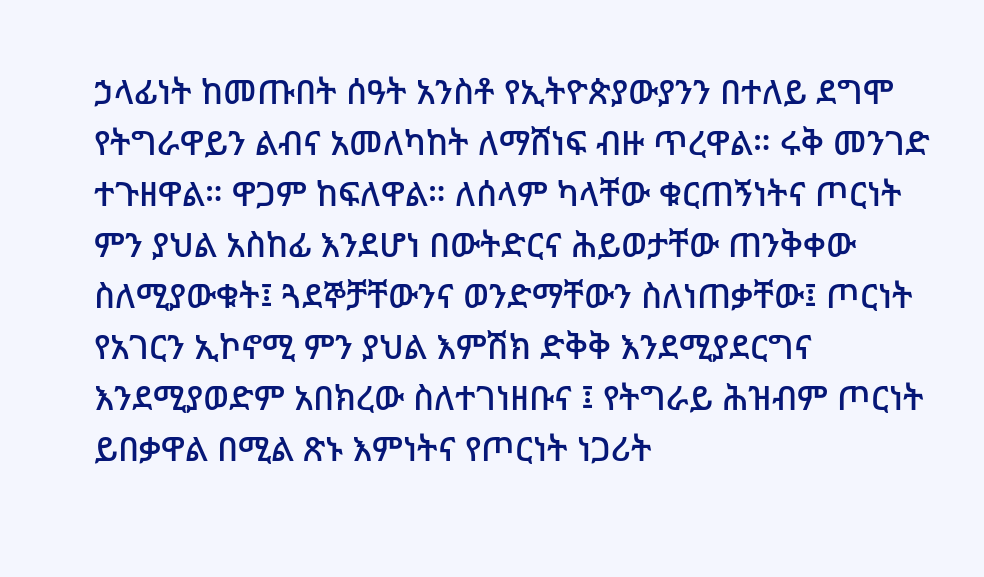ኃላፊነት ከመጡበት ሰዓት አንስቶ የኢትዮጵያውያንን በተለይ ደግሞ የትግራዋይን ልብና አመለካከት ለማሸነፍ ብዙ ጥረዋል። ሩቅ መንገድ ተጉዘዋል። ዋጋም ከፍለዋል። ለሰላም ካላቸው ቁርጠኝነትና ጦርነት ምን ያህል አስከፊ እንደሆነ በውትድርና ሕይወታቸው ጠንቅቀው ስለሚያውቁት፤ ጓደኞቻቸውንና ወንድማቸውን ስለነጠቃቸው፤ ጦርነት የአገርን ኢኮኖሚ ምን ያህል እምሽክ ድቅቅ እንደሚያደርግና እንደሚያወድም አበክረው ስለተገነዘቡና ፤ የትግራይ ሕዝብም ጦርነት ይበቃዋል በሚል ጽኑ እምነትና የጦርነት ነጋሪት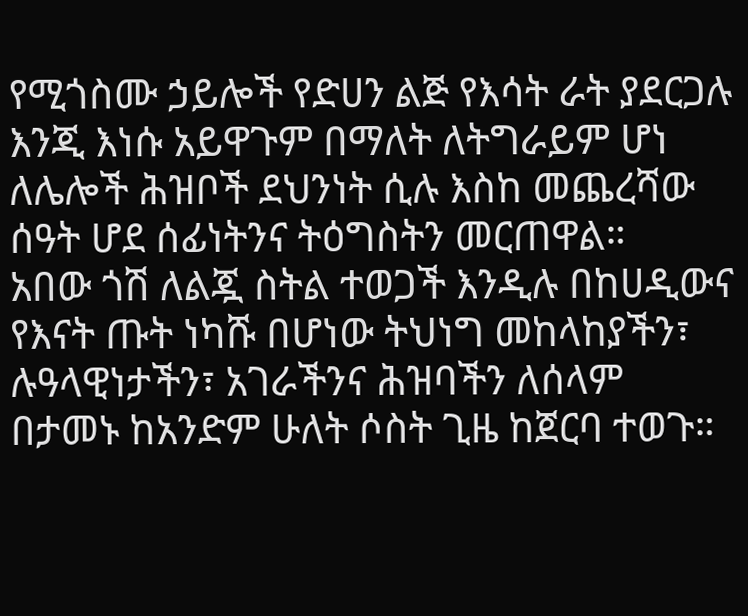የሚጎስሙ ኃይሎች የድሀን ልጅ የእሳት ራት ያደርጋሉ እንጂ እነሱ አይዋጉም በማለት ለትግራይም ሆነ ለሌሎች ሕዝቦች ደህንነት ሲሉ እስከ መጨረሻው ሰዓት ሆደ ሰፊነትንና ትዕግስትን መርጠዋል።
አበው ጎሽ ለልጇ ስትል ተወጋች እንዲሉ በከሀዲውና የእናት ጡት ነካሹ በሆነው ትህነግ መከላከያችን፣ ሉዓላዊነታችን፣ አገራችንና ሕዝባችን ለሰላም በታመኑ ከአንድም ሁለት ሶስት ጊዜ ከጀርባ ተወጉ።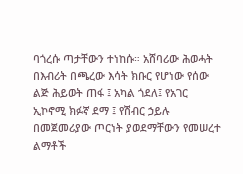ባጎረሱ ጣታቸውን ተነከሱ። አሸባሪው ሕወሓት በእብሪት በጫረው እሳት ክቡር የሆነው የሰው ልጅ ሕይወት ጠፋ ፤ አካል ጎደለ፤ የአገር ኢኮኖሚ ክፉኛ ደማ ፤ የሽብር ኃይሉ በመጀመሪያው ጦርነት ያወደማቸውን የመሠረተ ልማቶች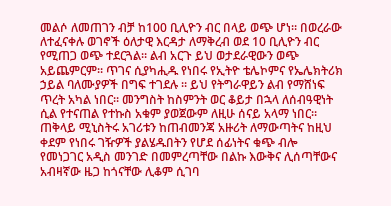መልሶ ለመጠገን ብቻ ከ100 ቢሊዮን ብር በላይ ወጭ ሆነ። በወረራው ለተፈናቀሉ ወገኖች ዕለታዊ እርዳታ ለማቅረብ ወደ 10 ቢሊዮን ብር የሚጠጋ ወጭ ተደርጓል። ልብ አርጉ ይህ ወታደራዊውን ወጭ አይጨምርም። ጥገና ሲያካሒዱ የነበሩ የኢትዮ ቴሌኮምና የኤሌክትሪክ ኃይል ባለሙያዎች በግፍ ተገደሉ ። ይህ የትግራዋይን ልብ የማሸነፍ ጥረት አካል ነበር። መንግስት ከስምንት ወር ቆይታ በኋላ ለሰብዓዊነት ሲል የተናጠል የተኩስ አቁም ያወጀውም ለዚሁ ሰናይ አላማ ነበር።
ጠቅላይ ሚኒስትሩ አገሪቱን ከጠብመንጃ አዙሪት ለማውጣትና ከዚህ ቀደም የነበሩ ገዥዎች ያልሄዱበትን የሆደ ሰፊነትና ቁጭ ብሎ የመነጋገር አዲስ መንገድ በመምረጣቸው በልኩ እውቅና ሊሰጣቸውና አብዛኛው ዜጋ ከጎናቸው ሊቆም ሲገባ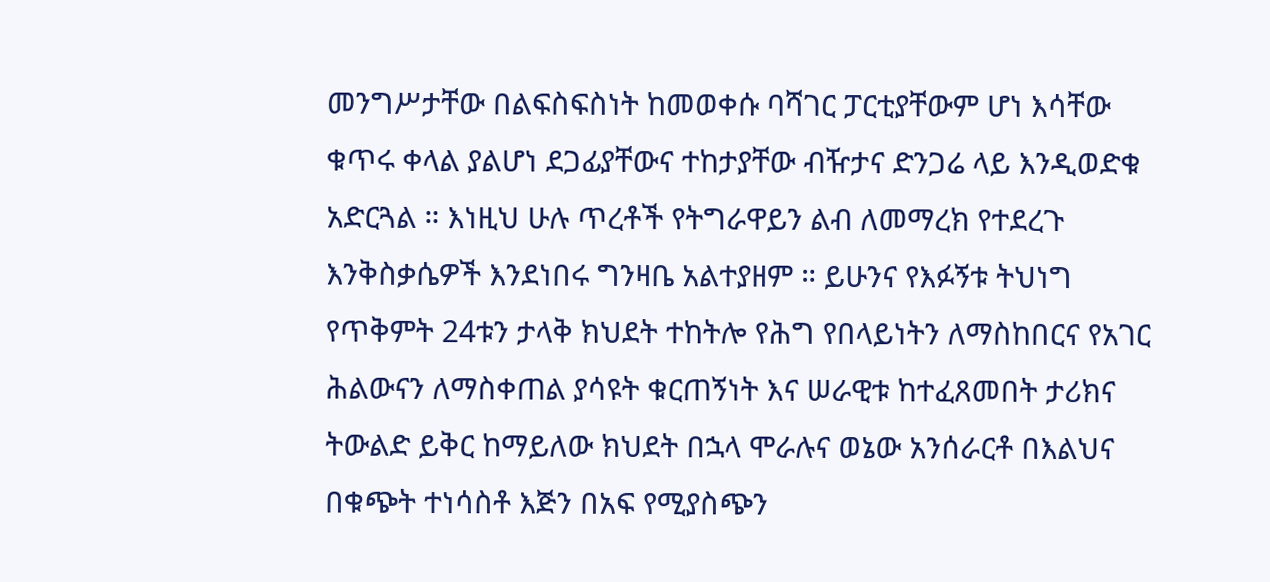መንግሥታቸው በልፍስፍስነት ከመወቀሱ ባሻገር ፓርቲያቸውም ሆነ እሳቸው ቁጥሩ ቀላል ያልሆነ ደጋፊያቸውና ተከታያቸው ብዥታና ድንጋሬ ላይ እንዲወድቁ አድርጓል ። እነዚህ ሁሉ ጥረቶች የትግራዋይን ልብ ለመማረክ የተደረጉ እንቅስቃሴዎች እንደነበሩ ግንዛቤ አልተያዘም ። ይሁንና የእፉኝቱ ትህነግ የጥቅምት 24ቱን ታላቅ ክህደት ተከትሎ የሕግ የበላይነትን ለማስከበርና የአገር ሕልውናን ለማስቀጠል ያሳዩት ቁርጠኝነት እና ሠራዊቱ ከተፈጸመበት ታሪክና ትውልድ ይቅር ከማይለው ክህደት በኋላ ሞራሉና ወኔው አንሰራርቶ በእልህና በቁጭት ተነሳስቶ እጅን በአፍ የሚያስጭን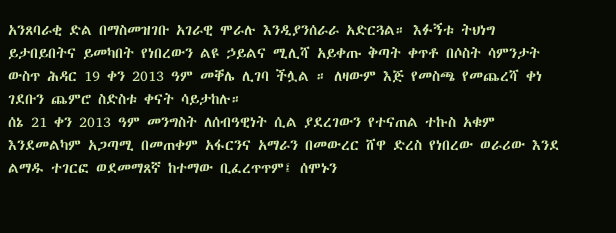አንጸባራቂ ድል በማስመዝገቡ አገራዊ ሞራሉ እንዲያንሰራራ አድርጓል። እፉኝቱ ትህነግ ይታበይበትና ይመካበት የነበረውን ልዩ ኃይልና ሚሊሻ አይቀጡ ቅጣት ቀጥቶ በሶስት ሳምንታት ውስጥ ሕዳር 19 ቀን 2013 ዓም መቐሌ ሊገባ ችሏል ። ለዛውም እጅ የመስጫ የመጨረሻ ቀነ ገደቡን ጨምሮ ስድስቱ ቀናት ሳይታከሉ።
ሰኔ 21 ቀን 2013 ዓም መንግስት ለሰብዓዊነት ሲል ያደረገውን የተናጠል ተኩስ አቁም እንደመልካም አጋጣሚ በመጠቀም አፋርንና አማራን በመውረር ሸዋ ድረስ የነበረው ወራሪው እንደ ልማዱ ተገርፎ ወደመማጸኛ ከተማው ቢፈረጥጥም፤ ሰሞኑን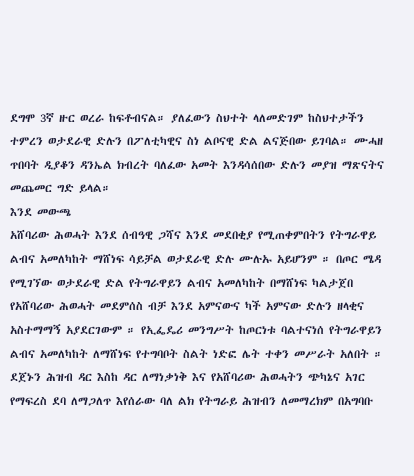ደግሞ 3ኛ ዙር ወረራ ከፍቶብናል። ያለፈውን ስህተት ላለመድገም ከስህተታችን ተምረን ወታደራዊ ድሉን በፖለቲካዊና ስነ ልቦናዊ ድል ልናጅበው ይገባል። ሙሓዘ ጥበባት ዲያቆን ዳንኤል ክብረት ባለፈው አመት እንዳሳሰበው ድሉን መያዝ ማጽናትና መጨመር ግድ ይላል።
እንደ መውጫ
አሸባሪው ሕወሓት እንደ ሰብዓዊ ጋሻና እንደ መደበቂያ የሚጠቀምበትን የትግራዋይ ልብና አመለካከት ማሸነፍ ሳይቻል ወታደራዊ ድሉ ሙሉኡ አይሆንም ። በጦር ሜዳ የሚገኘው ወታደራዊ ድል የትግራዋይን ልብና አመለካከት በማሸነፍ ካልታጀበ የአሸባሪው ሕወሓት መደምሰስ ብቻ እንደ አምናውና ካች አምናው ድሉን ዘላቂና አስተማማኝ አያደርገውም ። የኢፌዴሪ መንግሥት ከጦርነቱ ባልተናነሰ የትግራዋይን ልብና አመለካከት ለማሸነፍ የተግባቦት ስልት ነድፎ ሌት ተቀን መሥራት አለበት ። ደጀኑን ሕዝብ ዳር እስከ ዳር ለማነቃነቅ እና የአሸባሪው ሕወሓትን ጭካኔና አገር የማፍረስ ደባ ለማጋለጥ እየሰራው ባለ ልክ የትግራይ ሕዝብን ለመማረክም በአግባቡ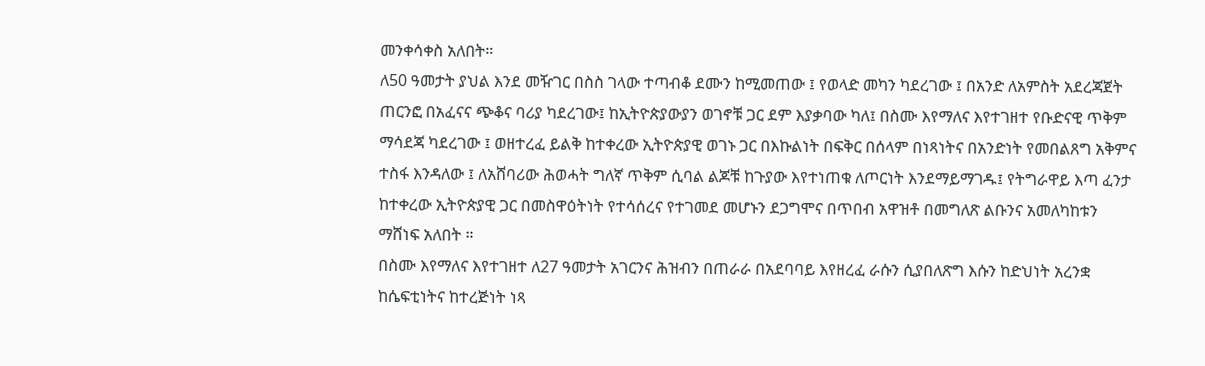መንቀሳቀስ አለበት።
ለ50 ዓመታት ያህል እንደ መዥገር በስስ ገላው ተጣብቆ ደሙን ከሚመጠው ፤ የወላድ መካን ካደረገው ፤ በአንድ ለአምስት አደረጃጀት ጠርንፎ በአፈናና ጭቆና ባሪያ ካደረገው፤ ከኢትዮጵያውያን ወገኖቹ ጋር ደም እያቃባው ካለ፤ በስሙ እየማለና እየተገዘተ የቡድናዊ ጥቅም ማሳደጃ ካደረገው ፤ ወዘተረፈ ይልቅ ከተቀረው ኢትዮጵያዊ ወገኑ ጋር በእኩልነት በፍቅር በሰላም በነጻነትና በአንድነት የመበልጸግ አቅምና ተስፋ እንዳለው ፤ ለአሸባሪው ሕወሓት ግለኛ ጥቅም ሲባል ልጆቹ ከጉያው እየተነጠቁ ለጦርነት እንደማይማገዱ፤ የትግራዋይ እጣ ፈንታ ከተቀረው ኢትዮጵያዊ ጋር በመስዋዕትነት የተሳሰረና የተገመደ መሆኑን ደጋግሞና በጥበብ አዋዝቶ በመግለጽ ልቡንና አመለካከቱን ማሸነፍ አለበት ።
በስሙ እየማለና እየተገዘተ ለ27 ዓመታት አገርንና ሕዝብን በጠራራ በአደባባይ እየዘረፈ ራሱን ሲያበለጽግ እሱን ከድህነት አረንቋ ከሴፍቲነትና ከተረጅነት ነጻ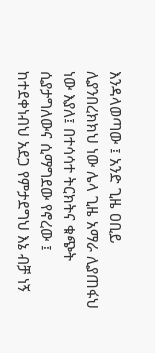እንዳላወጣው ፤ አንድ ጊዜ ዐቢይ ሊያንበረክክህ ነው ሌላ ጊዜ አማራ ሊያጠፋህ ነው እያለ፤ በተሳሳተ ትርክትና ቁጭት ሲያታግለውና ሲማግደው የኖረው ፤ ከተደቀነብህ አደጋ የምታደግህ እኔ ብቻ ነኝ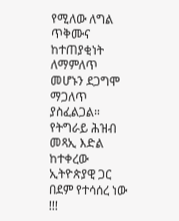የሚለው ለግል ጥቅሙና ከተጠያቂነት ለማምለጥ መሆኑን ደጋግሞ ማጋለጥ ያስፈልጋል።
የትግራይ ሕዝብ መጻኢ እድል ከተቀረው ኢትዮጵያዊ ጋር በደም የተሳሰረ ነው !!!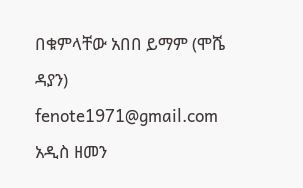በቁምላቸው አበበ ይማም (ሞሼ ዳያን)
fenote1971@gmail.com
አዲስ ዘመን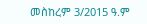መስከረም 3/2015 ዓ.ም